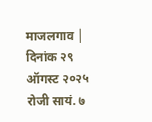माजलगाव │
दिनांक २९ ऑगस्ट २०२५ रोजी सायं. ७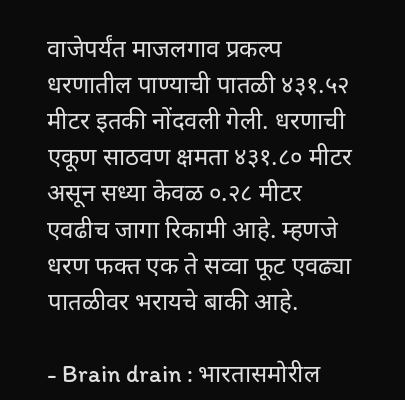वाजेपर्यंत माजलगाव प्रकल्प धरणातील पाण्याची पातळी ४३१.५२ मीटर इतकी नोंदवली गेली. धरणाची एकूण साठवण क्षमता ४३१.८० मीटर असून सध्या केवळ ०.२८ मीटर एवढीच जागा रिकामी आहे. म्हणजे धरण फक्त एक ते सव्वा फूट एवढ्या पातळीवर भरायचे बाकी आहे.

- Brain drain : भारतासमोरील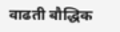वाढती बौद्धिक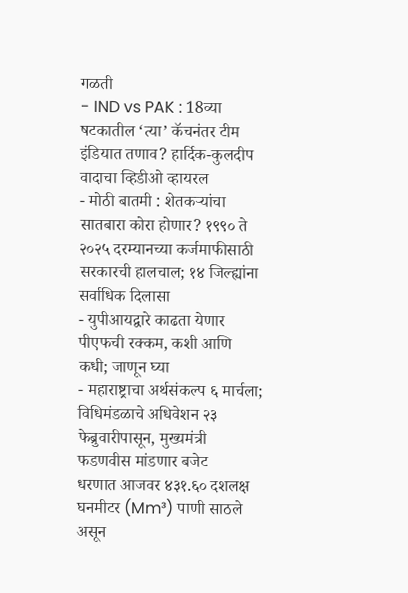गळती
- IND vs PAK : 18व्या षटकातील ‘त्या’ कॅचनंतर टीम इंडियात तणाव? हार्दिक-कुलदीप वादाचा व्हिडीओ व्हायरल
- मोठी बातमी : शेतकऱ्यांचा सातबारा कोरा होणार? १९९० ते २०२५ दरम्यानच्या कर्जमाफीसाठी सरकारची हालचाल; १४ जिल्ह्यांना सर्वाधिक दिलासा
- युपीआयद्वारे काढता येणार पीएफची रक्कम, कशी आणि कधी; जाणून घ्या
- महाराष्ट्राचा अर्थसंकल्प ६ मार्चला; विधिमंडळाचे अधिवेशन २३ फेब्रुवारीपासून, मुख्यमंत्री फडणवीस मांडणार बजेट
धरणात आजवर ४३१.६० दशलक्ष घनमीटर (Mm³) पाणी साठले असून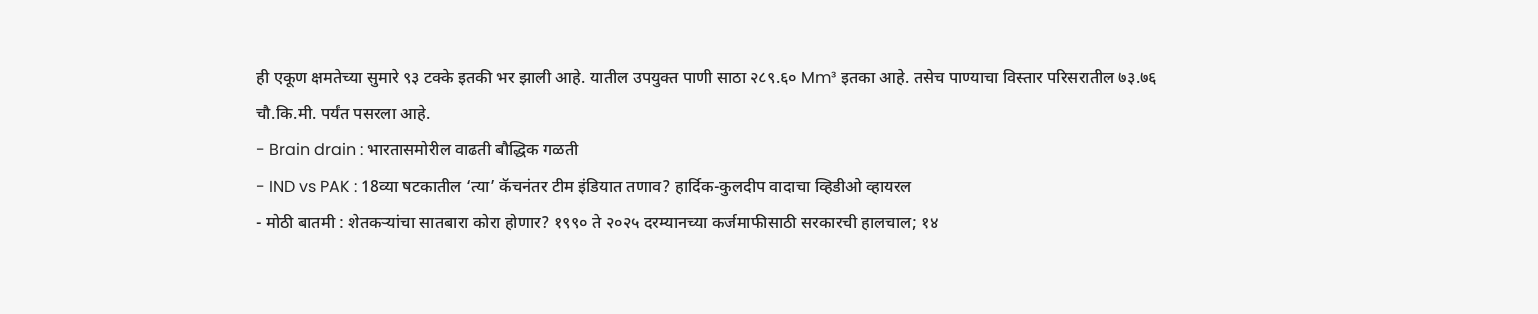ही एकूण क्षमतेच्या सुमारे ९३ टक्के इतकी भर झाली आहे. यातील उपयुक्त पाणी साठा २८९.६० Mm³ इतका आहे. तसेच पाण्याचा विस्तार परिसरातील ७३.७६ चौ.कि.मी. पर्यंत पसरला आहे.
- Brain drain : भारतासमोरील वाढती बौद्धिक गळती
- IND vs PAK : 18व्या षटकातील ‘त्या’ कॅचनंतर टीम इंडियात तणाव? हार्दिक-कुलदीप वादाचा व्हिडीओ व्हायरल
- मोठी बातमी : शेतकऱ्यांचा सातबारा कोरा होणार? १९९० ते २०२५ दरम्यानच्या कर्जमाफीसाठी सरकारची हालचाल; १४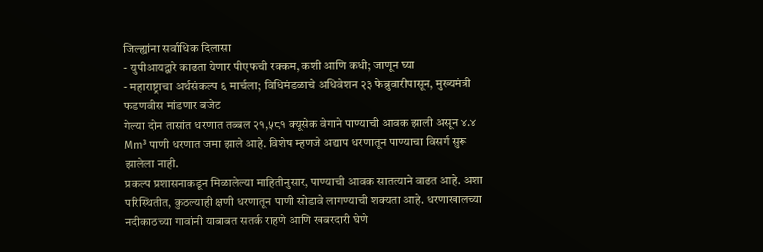जिल्ह्यांना सर्वाधिक दिलासा
- युपीआयद्वारे काढता येणार पीएफची रक्कम, कशी आणि कधी; जाणून घ्या
- महाराष्ट्राचा अर्थसंकल्प ६ मार्चला; विधिमंडळाचे अधिवेशन २३ फेब्रुवारीपासून, मुख्यमंत्री फडणवीस मांडणार बजेट
गेल्या दोन तासांत धरणात तब्बल २१,५८१ क्यूसेक वेगाने पाण्याची आवक झाली असून ४.४ Mm³ पाणी धरणात जमा झाले आहे. विशेष म्हणजे अद्याप धरणातून पाण्याचा विसर्ग सुरू झालेला नाही.
प्रकल्प प्रशासनाकडून मिळालेल्या माहितीनुसार, पाण्याची आवक सातत्याने वाढत आहे. अशा परिस्थितीत, कुठल्याही क्षणी धरणातून पाणी सोडावे लागण्याची शक्यता आहे. धरणाखालच्या नदीकाठच्या गावांनी याबाबत सतर्क राहणे आणि खबरदारी घेणे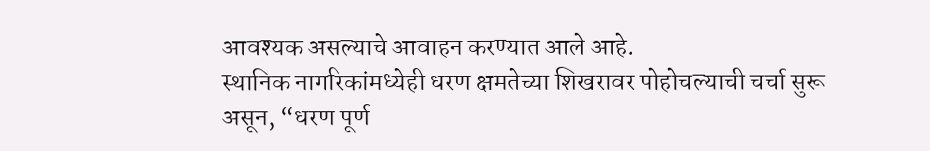आवश्यक असल्याचे आवाहन करण्यात आले आहे.
स्थानिक नागरिकांमध्येही धरण क्षमतेच्या शिखरावर पोहोचल्याची चर्चा सुरू असून, “धरण पूर्ण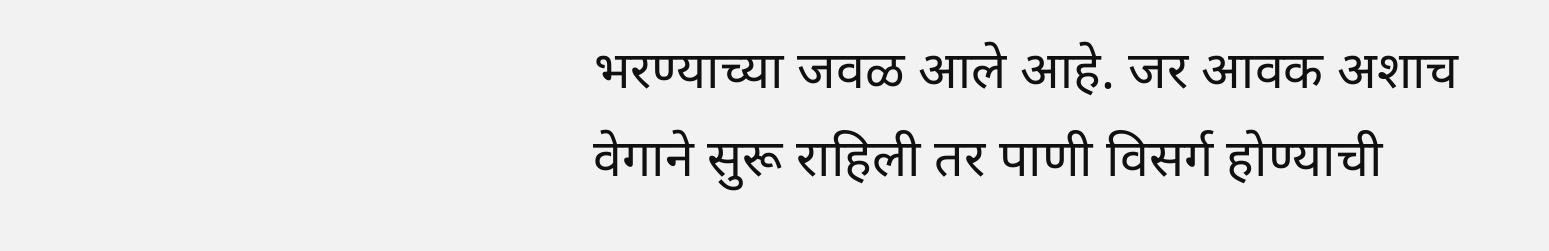भरण्याच्या जवळ आले आहे. जर आवक अशाच वेगाने सुरू राहिली तर पाणी विसर्ग होण्याची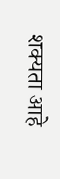शक्यता आहे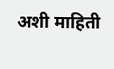अशी माहिती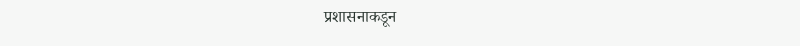प्रशासनाकडून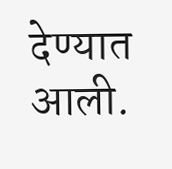देण्यात आली.